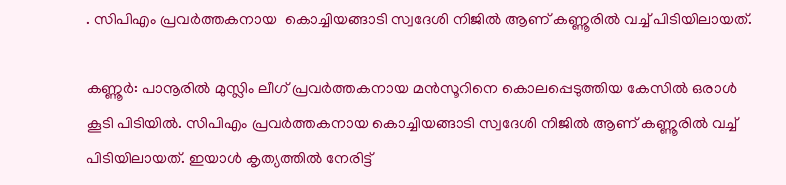. സിപിഎം പ്രവർത്തകനായ  കൊച്ചിയങ്ങാടി സ്വദേശി നിജിൽ ആണ് കണ്ണൂരിൽ വച്ച് പിടിയിലായത്.

കണ്ണൂര്‍: പാനൂരില്‍ മുസ്ലിം ലീഗ് പ്രവര്‍ത്തകനായ മൻസൂറിനെ കൊലപ്പെടുത്തിയ കേസില്‍ ഒരാൾ കൂടി പിടിയിൽ. സിപിഎം പ്രവർത്തകനായ കൊച്ചിയങ്ങാടി സ്വദേശി നിജിൽ ആണ് കണ്ണൂരിൽ വച്ച് പിടിയിലായത്. ഇയാൾ കൃത്യത്തിൽ നേരിട്ട്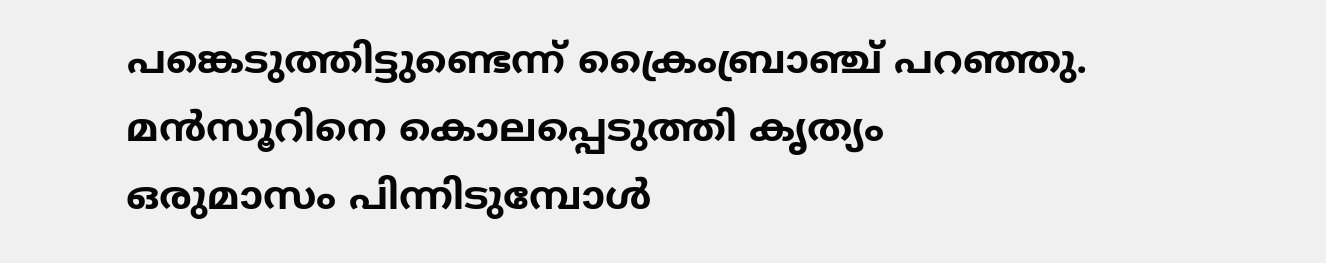പങ്കെടുത്തിട്ടുണ്ടെന്ന് ക്രൈംബ്രാഞ്ച് പറഞ്ഞു. മൻസൂറിനെ കൊലപ്പെടുത്തി കൃത്യം ഒരുമാസം പിന്നിടുമ്പോൾ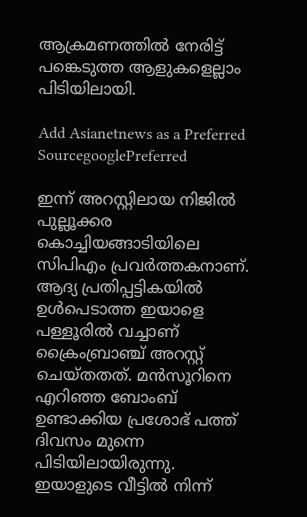ആക്രമണത്തിൽ നേരിട്ട് പങ്കെടുത്ത ആളുകളെല്ലാം പിടിയിലായി.

Add Asianetnews as a Preferred SourcegooglePreferred

ഇന്ന് അറസ്റ്റിലായ നിജിൽ പുല്ലൂക്കര കൊച്ചിയങ്ങാടിയിലെ സിപിഎം പ്രവർത്തകനാണ്. ആദ്യ പ്രതിപ്പട്ടികയിൽ ഉൾപെടാത്ത ഇയാളെ പള്ളൂരിൽ വച്ചാണ് ക്രൈംബ്രാ‌ഞ്ച് അറസ്റ്റ് ചെയ്തതത്. മൻസൂറിനെ എറിഞ്ഞ ബോംബ് ഉണ്ടാക്കിയ പ്രശോഭ് പത്ത് ദിവസം മുന്നെ പിടിയിലായിരുന്നു. ഇയാളുടെ വീട്ടിൽ നിന്ന്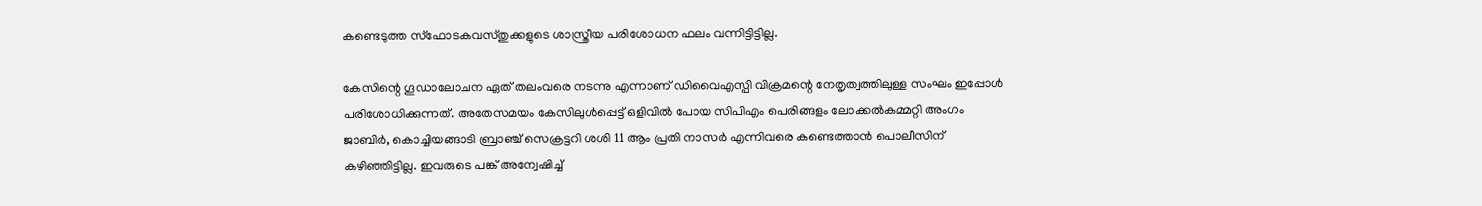കണ്ടെടുത്ത സ്ഫോടകവസ്തുക്കളുടെ ശാസ്ത്രീയ പരിശോധന ഫലം വന്നിട്ടിട്ടില്ല.

കേസിന്റെ ഗൂഡാലോചന ഏത് തലംവരെ നടന്നു എന്നാണ് ഡിവൈഎസ്പി വിക്രമന്റെ നേതൃത്വത്തിലുള്ള സംഘം ഇപ്പോൾ പരിശോധിക്കുന്നത്. അതേസമയം കേസിലുൾപ്പെട്ട് ഒളിവിൽ പോയ സിപിഎം പെരിങ്ങളം ലോക്കൽകമ്മറ്റി അംഗം ജാബിർ, കൊച്ചിയങ്ങാടി ബ്രാഞ്ച് സെക്രട്ടറി ശശി 11 ആം പ്രതി നാസർ എന്നിവരെ കണ്ടെത്താൻ പൊലീസിന് കഴിഞ്ഞിട്ടില്ല. ഇവരുടെ പങ്ക് അന്വേഷിച്ച്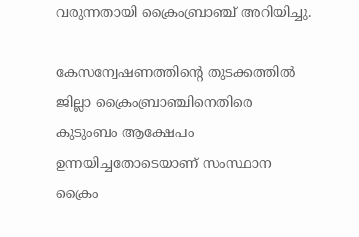വരുന്നതായി ക്രൈംബ്രാഞ്ച് അറിയിച്ചു.

കേസന്വേഷണത്തിന്റെ തുടക്കത്തിൽ ജില്ലാ ക്രൈംബ്രാഞ്ചിനെതിരെ കുടുംബം ആക്ഷേപം ഉന്നയിച്ചതോടെയാണ് സംസ്ഥാന ക്രൈം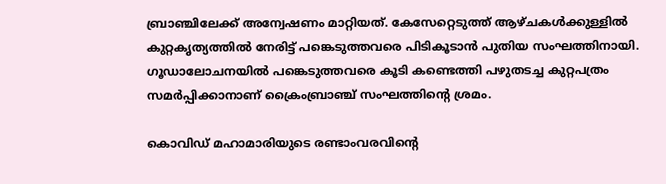ബ്രാഞ്ചിലേക്ക് അന്വേഷണം മാറ്റിയത്. കേസേറ്റെടുത്ത് ആഴ്ചകൾക്കുള്ളിൽ കുറ്റകൃത്യത്തിൽ നേരിട്ട് പങ്കെടുത്തവരെ പിടികൂടാൻ പുതിയ സംഘത്തിനായി. ഗൂഡാലോചനയിൽ പങ്കെടുത്തവരെ കൂടി കണ്ടെത്തി പഴുതടച്ച കുറ്റപത്രം സമർപ്പിക്കാനാണ് ക്രൈംബ്രാഞ്ച് സംഘത്തിന്റെ ശ്രമം.

കൊവിഡ് മഹാമാരിയുടെ രണ്ടാംവരവിന്റെ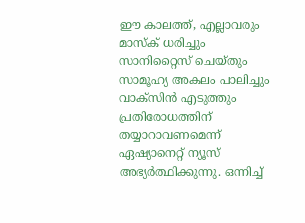ഈ കാലത്ത്, എല്ലാവരും മാസ്‌ക് ധരിച്ചും സാനിറ്റൈസ് ചെയ്തും സാമൂഹ്യ അകലം പാലിച്ചും വാക്‌സിന്‍ എടുത്തും പ്രതിരോധത്തിന് തയ്യാറാവണമെന്ന് ഏഷ്യാനെറ്റ് ന്യൂസ് അഭ്യര്‍ത്ഥിക്കുന്നു. ഒന്നിച്ച്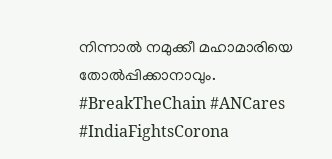നിന്നാല്‍ നമുക്കീ മഹാമാരിയെ തോല്‍പ്പിക്കാനാവും. #BreakTheChain #ANCares #IndiaFightsCorona